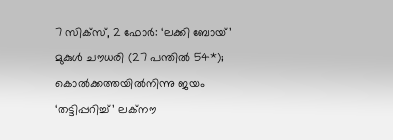7 സിക്സ്, 2 ഫോർ: ‘ലക്കി ബോയ്’ മുകുൾ ചൗധരി (27 പന്തിൽ 54*); കൊൽക്കത്തയിൽനിന്നു ജയം ‘തട്ടിപ്പറിച്ച്’ ലക്നൗ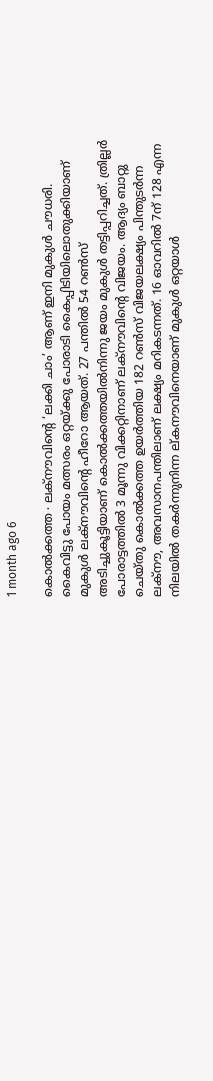1 month ago 6

കൊൽക്കത്ത ∙ ലക്നൗവിന്റെ ‘ലക്കി ചാം’ ആണ് ഇനി മുകുൾ ചൗധരി. കൈവിട്ടു പോയം മത്സരം ഒറ്റയ്ക്കു പോരാടി കൈപ്പിടിയിലൊതുക്കിയാണ് മുകുൾ ലക്‌നൗവിന്റെ ഹീറോ ആയത്. 27 പന്തിൽ 54 റൺസ് അടിച്ചുകൂട്ടിയാണ് കൊൽക്കത്തയിൽനിന്നു ജയം മുകുൾ തട്ടിപ്പറിച്ചത്. ത്രില്ലർ പോരാട്ടത്തിൽ 3 മൂന്നു വിക്കറ്റിനാണ് ലക്നൗവിന്റെ വിജയം. ആദ്യം ബാറ്റു ചെയ്തു കൊൽക്കത്ത ഉയർത്തിയ 182 റൺസ് വിജയലക്ഷ്യം പിന്തുടർന്ന ലക്നൗ, അവസാനപന്തിലാണ് ലക്ഷ്യം മറികടന്നത്. 16 ഓവറിൽ 7ന് 128 എന്ന നിലയിൽ തകർന്നുനിന്ന ല്കനൗവിനെയാണ് മുകുൾ ഒറ്റയാൾ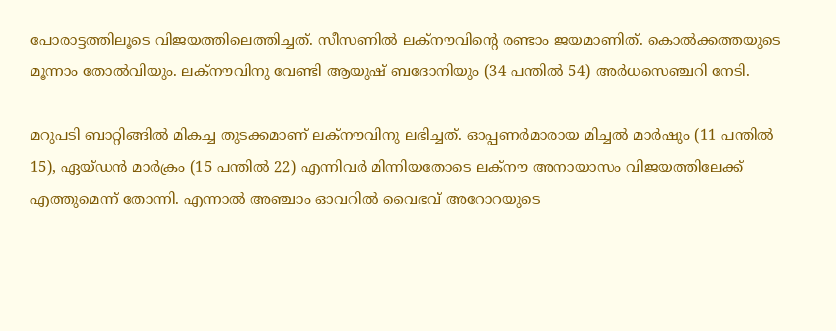പോരാട്ടത്തിലൂടെ വിജയത്തിലെത്തിച്ചത്. സീസണിൽ ലക്നൗവിന്റെ രണ്ടാം ജയമാണിത്. കൊൽക്കത്തയുടെ മൂന്നാം തോൽവിയും. ലക്നൗവിനു വേണ്ടി ആയുഷ് ബദോനിയും (34 പന്തിൽ 54) അർധസെഞ്ചറി നേടി.

മറുപടി ബാറ്റിങ്ങിൽ മികച്ച തുടക്കമാണ് ലക്നൗവിനു ലഭിച്ചത്. ഓപ്പണർമാരായ മിച്ചൽ മാർഷും (11 പന്തിൽ 15), ഏയ്ഡൻ മാർക്രം (15 പന്തിൽ 22) എന്നിവർ മിന്നിയതോടെ ലക്നൗ അനായാസം വിജയത്തിലേക്ക് എത്തുമെന്ന് തോന്നി. എന്നാൽ അഞ്ചാം ഓവറിൽ വൈഭവ് അറോറയുടെ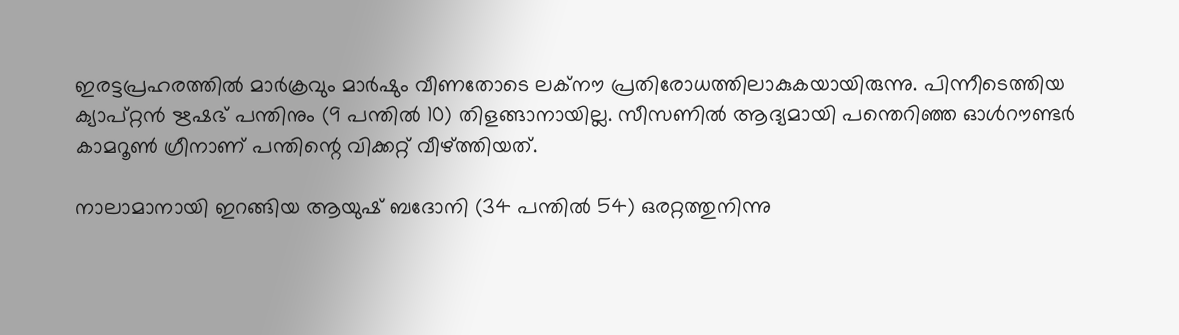ഇരട്ടപ്രഹരത്തിൽ മാർക്രവും മാർഷും വീണതോടെ ലക്നൗ പ്രതിരോധത്തിലാകുകയായിരുന്നു. പിന്നീടെത്തിയ ക്യാപ്റ്റൻ ഋഷഭ് പന്തിനും (9 പന്തിൽ 10) തിളങ്ങാനായില്ല. സീസണിൽ ആദ്യമായി പന്തെറിഞ്ഞ ഓൾറൗണ്ടർ കാമറൂൺ ഗ്രീനാണ് പന്തിന്റെ വിക്കറ്റ് വീഴ്ത്തിയത്.

നാലാമാനായി ഇറങ്ങിയ ആയുഷ് ബദോനി (34 പന്തിൽ 54) ഒരറ്റത്തുനിന്നു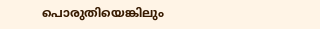പൊരുതിയെങ്കിലും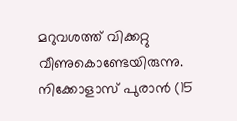മറുവശത്ത് വിക്കറ്റു വീണുകൊണ്ടേയിരുന്നു. നിക്കോളാസ് പുരാൻ (15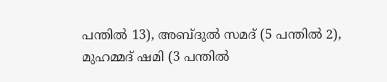പന്തിൽ 13), അബ്ദുൽ സമദ് (5 പന്തിൽ 2), മുഹമ്മദ് ഷമി (3 പന്തിൽ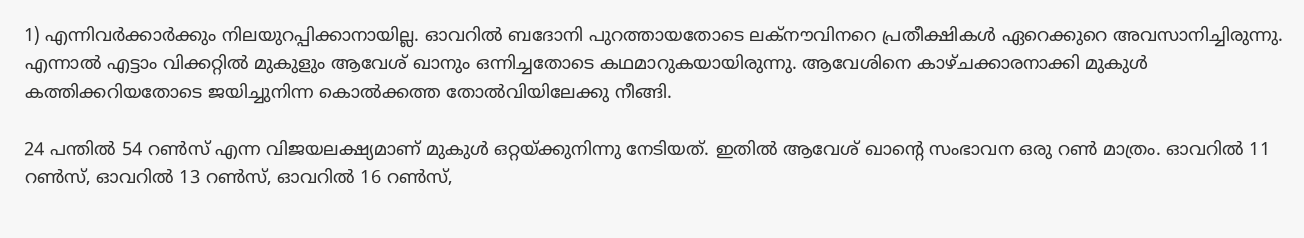1) എന്നിവർക്കാർക്കും നിലയുറപ്പിക്കാനായില്ല. ഓവറിൽ ബദോനി പുറത്തായതോടെ ലക്നൗവിനറെ പ്രതീക്ഷികൾ ഏറെക്കുറെ അവസാനിച്ചിരുന്നു. എന്നാൽ എട്ടാം വിക്കറ്റിൽ മുകുളും ആവേശ് ഖാനും ഒന്നിച്ചതോടെ കഥമാറുകയായിരുന്നു. ആവേശിനെ കാഴ്ചക്കാരനാക്കി മുകുൾ കത്തിക്കറിയതോടെ ജയിച്ചുനിന്ന കൊൽക്കത്ത തോൽവിയിലേക്കു നീങ്ങി.

24 പന്തിൽ 54 റൺസ് എന്ന വിജയലക്ഷ്യമാണ് മുകുൾ ഒറ്റയ്ക്കുനിന്നു നേടിയത്. ഇതിൽ ആവേശ് ഖാന്റെ സംഭാവന ഒരു റൺ മാത്രം. ഓവറിൽ 11 റൺസ്, ഓവറിൽ 13 റൺസ്, ഓവറിൽ 16 റൺസ്,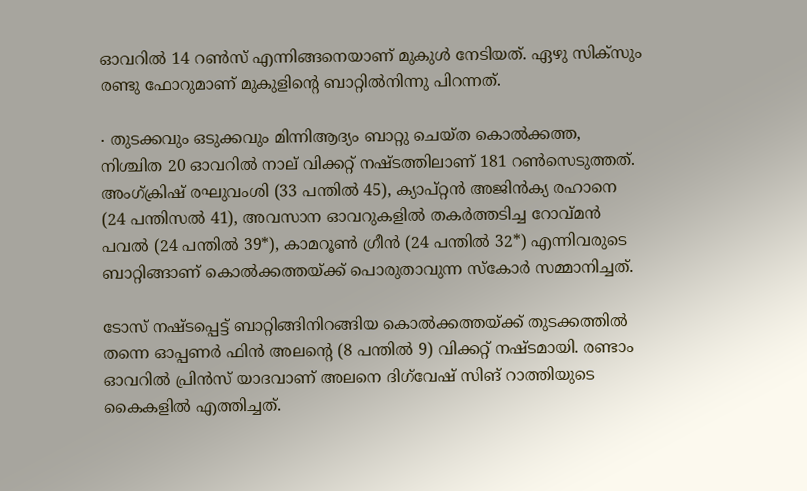ഓവറിൽ 14 റൺസ് എന്നിങ്ങനെയാണ് മുകുൾ നേടിയത്. ഏഴു സിക്സും രണ്ടു ഫോറുമാണ് മുകുളിന്റെ ബാറ്റിൽനിന്നു പിറന്നത്.

∙ തുടക്കവും ഒടുക്കവും മിന്നിആദ്യം ബാറ്റു ചെയ്ത കൊൽക്കത്ത, നിശ്ചിത 20 ഓവറിൽ നാല് വിക്കറ്റ് നഷ്ടത്തിലാണ് 181 റൺസെടുത്തത്. അംഗ്‌ക്രിഷ് രഘുവംശി (33 പന്തിൽ 45), ക്യാപ്റ്റൻ അജിൻക്യ രഹാനെ (24 പന്തിസൽ 41), അവസാന ഓവറുകളിൽ തകർത്തടിച്ച റോവ്‍മൻ പവൽ (24 പന്തിൽ 39*), കാമറൂൺ ഗ്രീൻ (24 പന്തിൽ 32*) എന്നിവരുടെ ബാറ്റിങ്ങാണ് കൊൽക്കത്തയ്ക്ക് പൊരുതാവുന്ന സ്കോർ സമ്മാനിച്ചത്.

ടോസ് നഷ്ടപ്പെട്ട് ബാറ്റിങ്ങിനിറങ്ങിയ കൊൽക്കത്തയ്ക്ക് തുടക്കത്തിൽ തന്നെ ഓപ്പണർ ഫിൻ അലന്റെ (8 പന്തിൽ 9) വിക്കറ്റ് നഷ്ടമായി. രണ്ടാം ഓവറിൽ പ്രിൻസ് യാദവാണ് അലനെ ദിഗ്‌വേഷ് സിങ് റാത്തിയുടെ കൈകളിൽ എത്തിച്ചത്.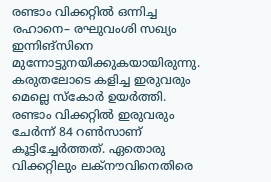രണ്ടാം വിക്കറ്റിൽ ഒന്നിച്ച രഹാനെ– രഘുവംശി സഖ്യം ഇന്നിങ്സിനെ മുന്നോട്ടുനയിക്കുകയായിരുന്നു. കരുതലോടെ കളിച്ച ഇരുവരും മെല്ലെ സ്കോർ ഉയർത്തി. രണ്ടാം വിക്കറ്റിൽ ഇരുവരും ചേർന്ന് 84 റൺസാണ് കൂട്ടിച്ചേർത്തത്. ഏതൊരു വിക്കറ്റിലും ലക്നൗവിനെതിരെ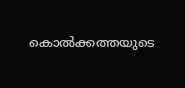കൊൽക്കത്തയുടെ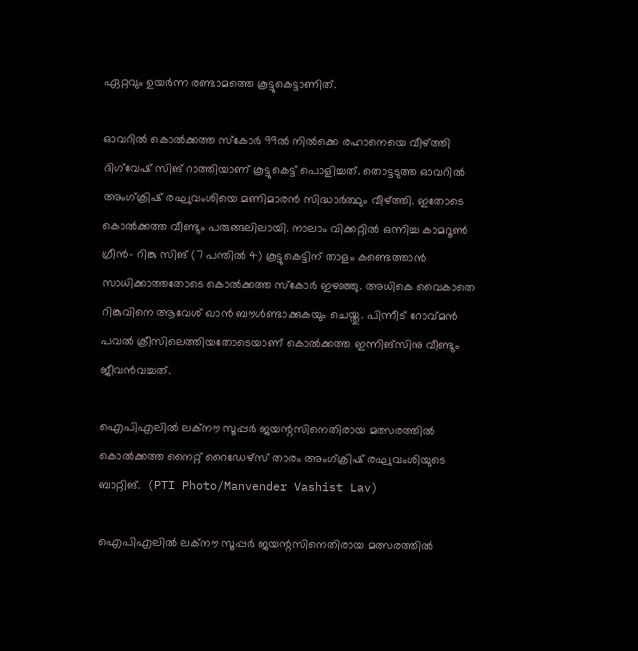ഏറ്റവും ഉയർന്ന രണ്ടാമത്തെ കൂട്ടുകെട്ടാണിത്.

ഓവറിൽ കൊൽക്കത്ത സ്കോർ 99ൽ നിൽക്കെ രഹാനെയെ വീഴ്ത്തി ദിഗ്‌വേഷ് സിങ് റാത്തിയാണ് കൂട്ടുകെട്ട് പൊളിച്ചത്. തൊട്ടടുത്ത ഓവറിൽ അംഗ്‌ക്രിഷ് രഘുവംശിയെ മണിമാരൻ സിദ്ധാർത്ഥും വീഴ്ത്തി. ഇതോടെ കൊൽക്കത്ത വീണ്ടും പരുങ്ങലിലായി. നാലാം വിക്കറ്റിൽ ഒന്നിച്ച കാമറൂൺ ഗ്രീൻ– റിങ്കു സിങ് (7 പന്തിൽ 4) കൂട്ടുകെട്ടിന് താളം കണ്ടെത്താൻ സാധിക്കാത്തതോടെ കൊൽക്കത്ത സ്കോർ ഇഴഞ്ഞു. അധികെ വൈകാതെ റിങ്കുവിനെ ആവേശ് ഖാൻ ബൗൾണ്ടാക്കുകയും ചെയ്തു. പിന്നീട് റോവ്‌മൻ പവൽ ക്രീസിലെത്തിയതോടെയാണ് കൊൽക്കത്ത ഇന്നിങ്സിനു വീണ്ടും ജീവൻവച്ചത്.

ഐപിഎലിൽ ലക്നൗ സൂപ്പർ ജയന്റസിനെതിരായ മത്സരത്തിൽ കൊൽക്കത്ത നൈറ്റ് റൈഡേ‌ഴ്സ് താരം അംഗ്‌ക്രിഷ് രഘുവംശിയുടെ ബാറ്റിങ്.  (PTI Photo/Manvender Vashist Lav)

ഐപിഎലിൽ ലക്നൗ സൂപ്പർ ജയന്റസിനെതിരായ മത്സരത്തിൽ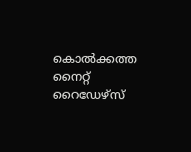കൊൽക്കത്ത നൈറ്റ് റൈഡേ‌ഴ്സ്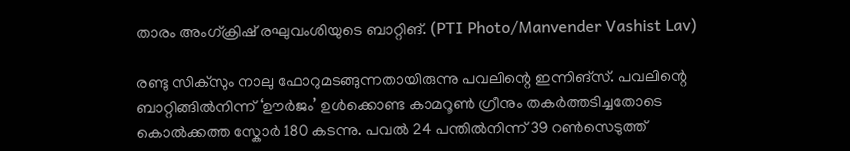താരം അംഗ്‌ക്രിഷ് രഘുവംശിയുടെ ബാറ്റിങ്. (PTI Photo/Manvender Vashist Lav)

രണ്ടു സിക്സും നാലു ഫോറുമടങ്ങുന്നതായിരുന്നു പവലിന്റെ ഇന്നിങ്സ്. പവലിന്റെ ബാറ്റിങ്ങിൽനിന്ന് ‘ഊർജം’ ഉൾക്കൊണ്ട കാമറൂൺ ഗ്രീനും തകർത്തടിച്ചതോടെ കൊൽക്കത്ത സ്കോർ 180 കടന്നു. പവൽ 24 പന്തിൽനിന്ന് 39 റൺസെടുത്ത്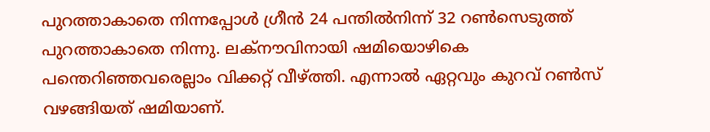പുറത്താകാതെ നിന്നപ്പോൾ ഗ്രീൻ 24 പന്തിൽനിന്ന് 32 റൺസെടുത്ത് പുറത്താകാതെ നിന്നു. ലക്നൗവിനായി ഷമിയൊഴികെ പന്തെറിഞ്ഞവരെല്ലാം വിക്കറ്റ് വീഴ്ത്തി. എന്നാൽ ഏറ്റവും കുറവ് റൺസ് വഴങ്ങിയത് ഷമിയാണ്.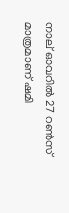നാല് ഓവറിൽ 27 റൺസ് മാത്രമാണ് ഷമി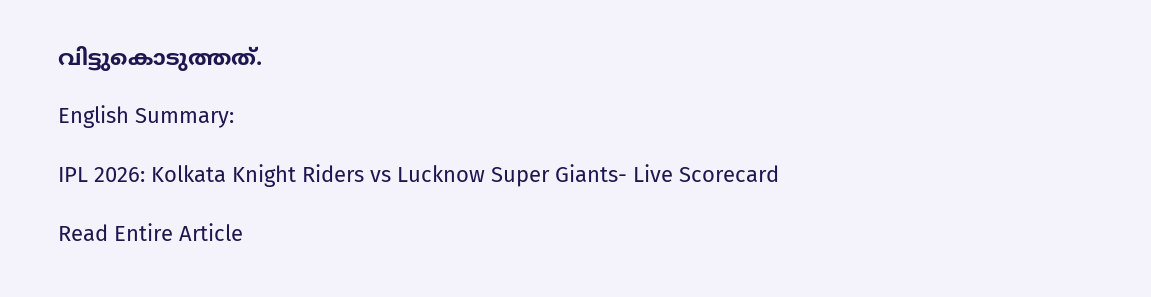വിട്ടുകൊടുത്തത്.

English Summary:

IPL 2026: Kolkata Knight Riders vs Lucknow Super Giants- Live Scorecard

Read Entire Article